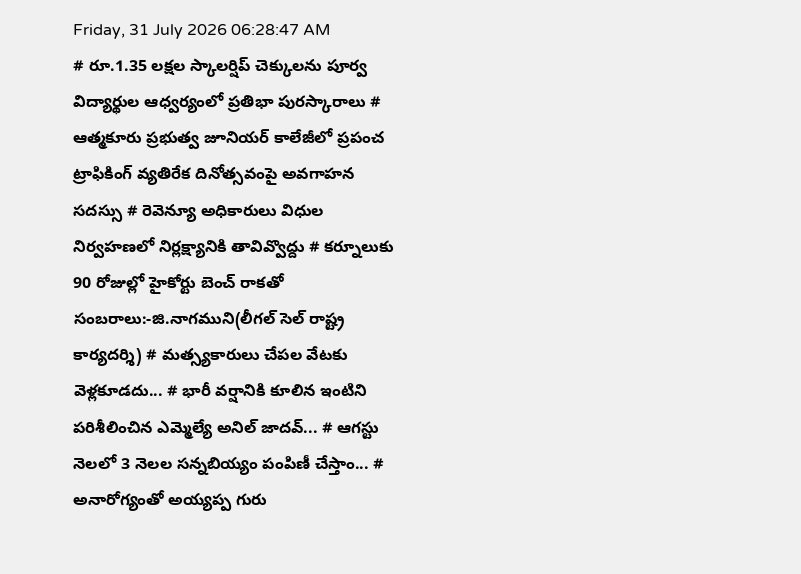Friday, 31 July 2026 06:28:47 AM
# రూ.1.35 లక్షల స్కాలర్షిప్ చెక్కులను పూర్వ విద్యార్థుల ఆధ్వర్యంలో ప్రతిభా పురస్కారాలు # ఆత్మకూరు ప్రభుత్వ జూనియర్ కాలేజీలో ప్రపంచ ట్రాఫికింగ్ వ్యతిరేక దినోత్సవంపై అవగాహన సదస్సు # రెవెన్యూ అధికారులు విధుల నిర్వహణలో నిర్లక్ష్యానికి తావివ్వొద్దు # కర్నూలుకు 90 రోజుల్లో హైకోర్టు బెంచ్ రాకతో సంబరాలు:-జి.నాగముని(లీగల్ సెల్ రాష్ట్ర కార్యదర్శి) # మత్స్యకారులు చేపల వేటకు వెళ్లకూడదు... # భారీ వర్షానికి కూలిన ఇంటిని పరిశీలించిన ఎమ్మెల్యే అనిల్ జాదవ్... # ఆగస్టు నెలలో 3 నెలల సన్నబియ్యం పంపిణీ చేస్తాం... # అనారోగ్యంతో అయ్యప్ప గురు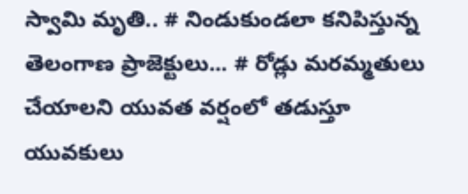స్వామి మృతి.. # నిండుకుండలా కనిపిస్తున్న తెలంగాణ ప్రాజెక్టులు... # రోడ్లు మరమ్మతులు చేయాలని యువత వర్షంలో తడుస్తూ యువకులు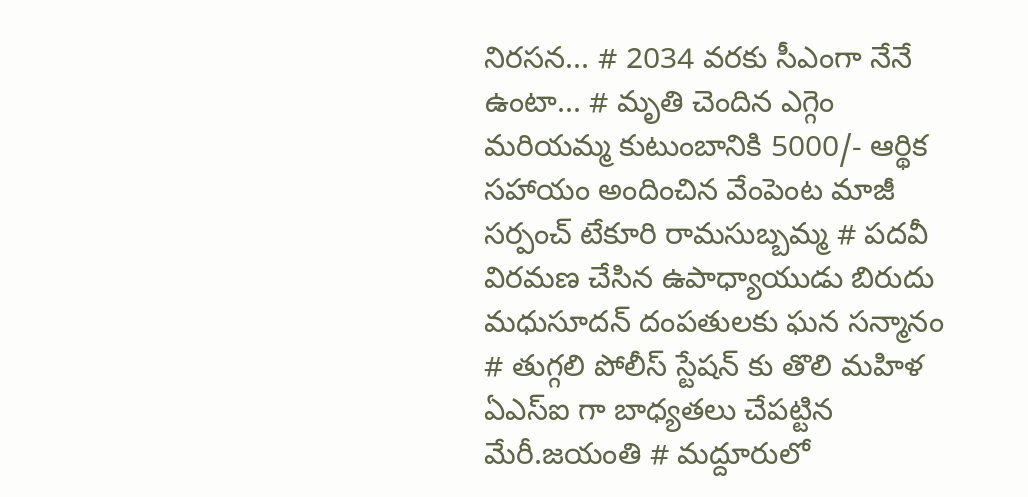నిరసన... # 2034 వరకు సీఎంగా నేనే ఉంటా... # మృతి చెందిన ఎగ్గెం మరియమ్మ కుటుంబానికి 5000/- ఆర్థిక సహాయం అందించిన వేంపెంట మాజీ సర్పంచ్ టేకూరి రామసుబ్బమ్మ # పదవీ విరమణ చేసిన ఉపాధ్యాయుడు బిరుదు మధుసూదన్ దంపతులకు ఘన సన్మానం # తుగ్గలి పోలీస్ స్టేషన్ కు తొలి మహిళ ఏఎస్ఐ గా బాధ్యతలు చేపట్టిన మేరీ.జయంతి # మద్దూరులో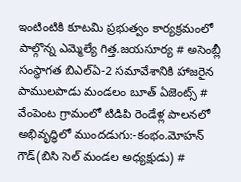ఇంటింటికి కూటమి ప్రభుత్వం కార్యక్రమంలో పాల్గొన్న ఎమ్మెల్యే గిత్త.జయసూర్య # అసెంబ్లీ సంస్థాగత బిఎల్ఏ-2 సమావేశానికి హాజరైన పాములపాడు మండలం బూత్ ఏజెంట్స్ # వేంపెంట గ్రామంలో టిడిపి రెండేళ్ల పాలనలో అభివృద్ధిలో ముందడుగు:-కంభం.మోహన్ గౌడ్(బిసి సెల్ మండల అధ్యక్షుడు) #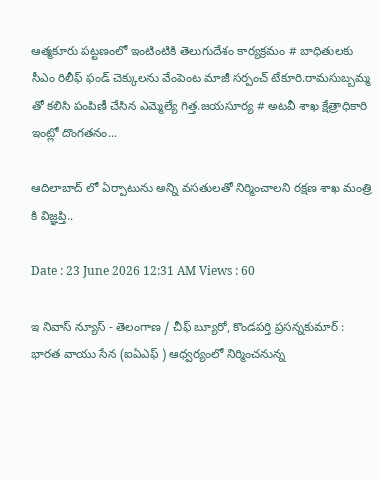ఆత్మకూరు పట్టణంలో ఇంటింటికి తెలుగుదేశం కార్యక్రమం # బాధితులకు సీఎం రిలీఫ్ ఫండ్ చెక్కులను వేంపెంట మాజీ సర్పంచ్ టేకూరి.రామసుబ్బమ్మ తో కలిసి పంపిణీ చేసిన ఎమ్మెల్యే గిత్త.జయసూర్య # అటవీ శాఖ క్షేత్రాధికారి ఇంట్లో దొంగతనం...

ఆదిలాబాద్ లో ఏర్పాటును అన్ని వసతులతో నిర్మించాలని రక్షణ శాఖ మంత్రి కి విజ్ఞప్తి..

Date : 23 June 2026 12:31 AM Views : 60

ఇ నివాస్ న్యూస్ - తెలంగాణ / చీఫ్ బ్యూరో, కొండపర్తి ప్రసన్నకుమార్ : భార‌త వాయు సేన (ఐఏఎఫ్ ) ఆధ్వ‌ర్యంలో నిర్మించ‌నున్న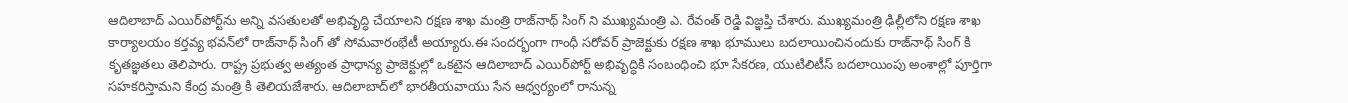ఆదిలాబాద్ ఎయిర్‌పోర్ట్‌ను అన్ని వ‌స‌తుల‌తో అభివృద్ధి చేయాల‌ని రక్ష‌ణ శాఖ మంత్రి రాజ్‌నాథ్ సింగ్‌ ని ముఖ్య‌మంత్రి ఎ. రేవంత్ రెడ్డి విజ్ఞ‌ప్తి చేశారు. ముఖ్యమంత్రి ఢిల్లీలోని ర‌క్ష‌ణ శాఖ కార్యాల‌యం క‌ర్త‌వ్య భ‌వ‌న్‌లో రాజ్‌నాథ్ సింగ్ తో సోమవారంభేటీ అయ్యారు.ఈ సంద‌ర్భంగా గాంధీ స‌రోవ‌ర్ ప్రాజెక్టుకు ర‌క్ష‌ణ శాఖ భూములు బ‌ద‌లాయించినందుకు రాజ్‌నాథ్ సింగ్‌ కి కృత‌జ్ఞ‌తలు తెలిపారు. రాష్ట్ర ప్ర‌భుత్వ అత్యంత ప్రాధాన్య ప్రాజెక్టుల్లో ఒక‌టైన ఆదిలాబాద్ ఎయిర్‌పోర్ట్ అభివృద్ధికి సంబంధించి భూ సేక‌ర‌ణ‌, యుటిలిటీస్ బ‌ద‌లాయింపు అంశాల్లో పూర్తిగా స‌హ‌కరిస్తామ‌ని కేంద్ర మంత్రి కి తెలియ‌జేశారు. ఆదిలాబాద్‌లో భార‌తీయవాయు సేన ఆధ్వ‌ర్యంలో రానున్న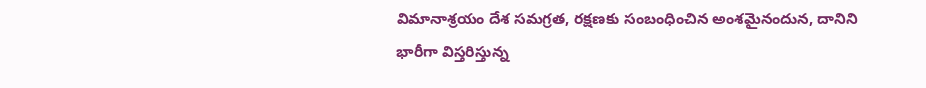విమానాశ్రయం దేశ స‌మ‌గ్ర‌త‌, ర‌క్ష‌ణ‌కు సంబంధించిన అంశమైనందున‌, దానిని భారీగా విస్తరిస్తున్న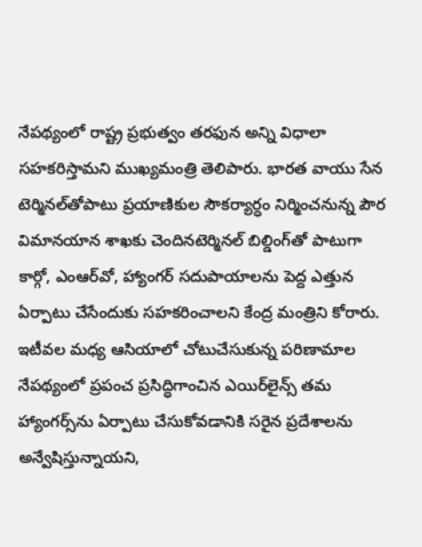నేప‌థ్యంలో రాష్ట్ర ప్ర‌భుత్వం త‌ర‌ఫున అన్ని విధాలా స‌హ‌క‌రిస్తామ‌ని ముఖ్య‌మంత్రి తెలిపారు. భార‌త వాయు సేన టెర్మిన‌ల్‌తోపాటు ప్ర‌యాణికుల సౌక‌ర్యార్ధం నిర్మించ‌నున్న పౌర విమాన‌యాన శాఖ‌కు చెందినటెర్మిన‌ల్ బిల్డింగ్‌తో పాటుగా కార్గో, ఎంఆర్‌వో, హ్యాంగ‌ర్ సదుపాయాలను పెద్ద ఎత్తున ఏర్పాటు చేసేందుకు స‌హ‌క‌రించాల‌ని కేంద్ర మంత్రిని కోరారు. ఇటీవ‌ల మ‌ధ్య ఆసియాలో చోటుచేసుకున్న ప‌రిణామాల నేప‌థ్యంలో ప్ర‌పంచ ప్ర‌సిద్ధిగాంచిన ఎయిర్‌లైన్స్ త‌మ హ్యాంగ‌ర్స్‌ను ఏర్పాటు చేసుకోవ‌డానికి స‌రైన ప్ర‌దేశాల‌ను అన్వేషిస్తున్నాయ‌ని,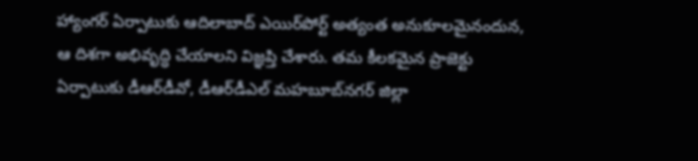హ్యాంగర్ ఏర్పాటుకు ఆదిలాబాద్ ఎయిర్‌పోర్ట్ అత్యంత అనుకూల‌మైనందున, ఆ దిశ‌గా అభివృద్ధి చేయాల‌ని విజ్ఞ‌ప్తి చేశారు. త‌మ కీల‌కమైన ప్రాజెక్టు ఏర్పాటుకు డీఆర్‌డీవో, డీఆర్‌డీఎల్ మ‌హ‌బూబ్‌న‌గ‌ర్ జిల్లా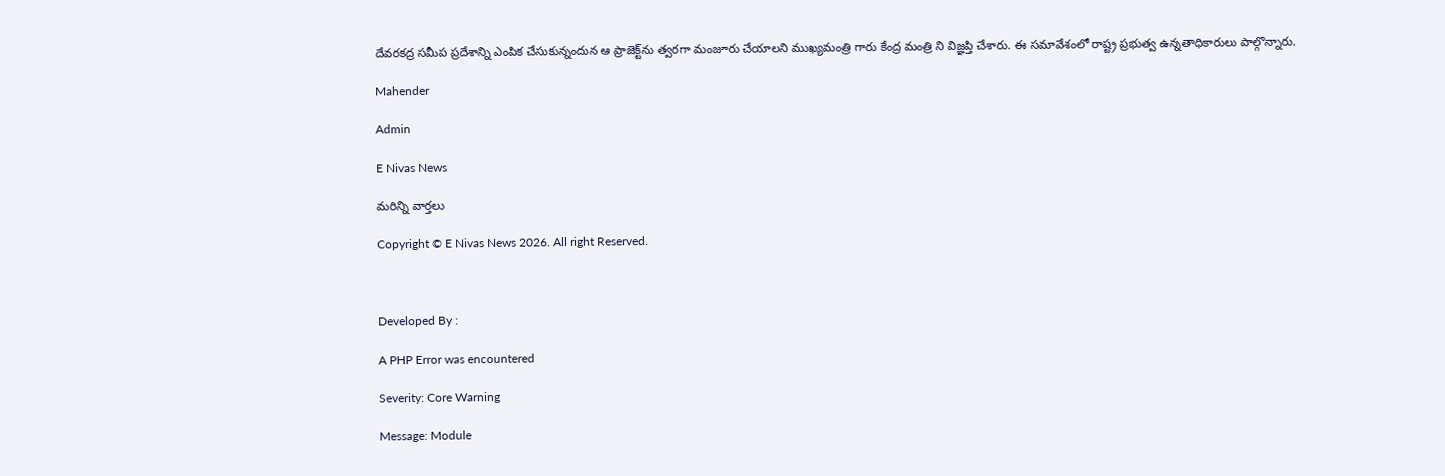దేవ‌ర‌క‌ద్ర స‌మీప ప్ర‌దేశాన్ని ఎంపిక చేసుకున్నందున ఆ ప్రాజెక్ట్‌ను త్వ‌ర‌గా మంజూరు చేయాల‌ని ముఖ్యమంత్రి గారు కేంద్ర మంత్రి ని విజ్ఞ‌ప్తి చేశారు. ఈ సమావేశంలో రాష్ట్ర ప్రభుత్వ ఉన్నతాధికారులు పాల్గొన్నారు.

Mahender

Admin

E Nivas News

మరిన్ని వార్తలు

Copyright © E Nivas News 2026. All right Reserved.



Developed By :

A PHP Error was encountered

Severity: Core Warning

Message: Module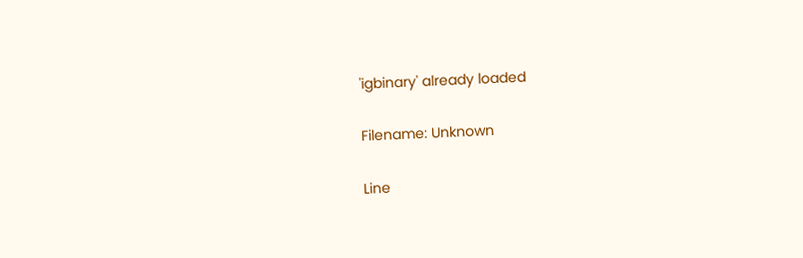'igbinary' already loaded

Filename: Unknown

Line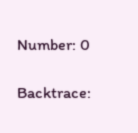Number: 0

Backtrace: